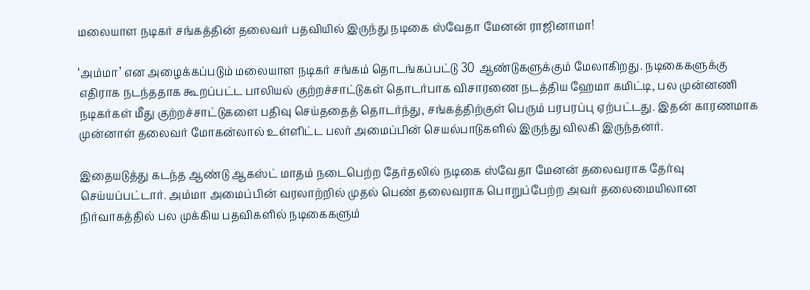மலையாள நடிகர் சங்கத்தின் தலைவர் பதவியில் இருந்து நடிகை ஸ்வேதா மேனன் ராஜினாமா!

‘அம்மா’ என அழைக்கப்படும் மலையாள நடிகர் சங்கம் தொடங்கப்பட்டு 30 ஆண்டுகளுக்கும் மேலாகிறது. நடிகைகளுக்கு எதிராக நடந்ததாக கூறப்பட்ட பாலியல் குற்றச்சாட்டுகள் தொடர்பாக விசாரணை நடத்திய ஹேமா கமிட்டி, பல முன்னணி நடிகர்கள் மீது குற்றச்சாட்டுகளை பதிவு செய்ததைத் தொடர்ந்து, சங்கத்திற்குள் பெரும் பரபரப்பு ஏற்பட்டது. இதன் காரணமாக முன்னாள் தலைவர் மோகன்லால் உள்ளிட்ட பலர் அமைப்பின் செயல்பாடுகளில் இருந்து விலகி இருந்தனர்.

இதையடுத்து கடந்த ஆண்டு ஆகஸ்ட் மாதம் நடைபெற்ற தேர்தலில் நடிகை ஸ்வேதா மேனன் தலைவராக தேர்வு செய்யப்பட்டார். அம்மா அமைப்பின் வரலாற்றில் முதல் பெண் தலைவராக பொறுப்பேற்ற அவர் தலைமையிலான நிர்வாகத்தில் பல முக்கிய பதவிகளில் நடிகைகளும்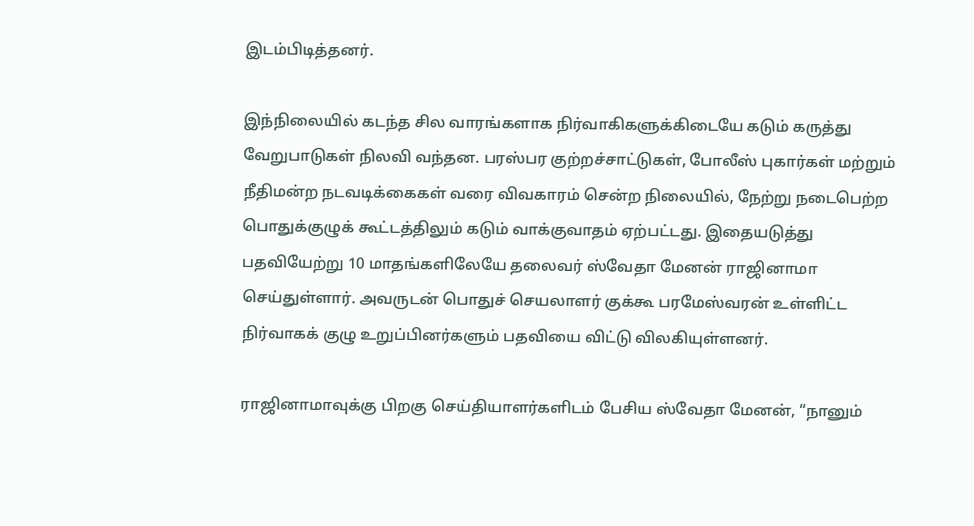இடம்பிடித்தனர்.

இந்நிலையில் கடந்த சில வாரங்களாக நிர்வாகிகளுக்கிடையே கடும் கருத்து வேறுபாடுகள் நிலவி வந்தன. பரஸ்பர குற்றச்சாட்டுகள், போலீஸ் புகார்கள் மற்றும் நீதிமன்ற நடவடிக்கைகள் வரை விவகாரம் சென்ற நிலையில், நேற்று நடைபெற்ற பொதுக்குழுக் கூட்டத்திலும் கடும் வாக்குவாதம் ஏற்பட்டது. இதையடுத்து பதவியேற்று 10 மாதங்களிலேயே தலைவர் ஸ்வேதா மேனன் ராஜினாமா செய்துள்ளார். அவருடன் பொதுச் செயலாளர் குக்கூ பரமேஸ்வரன் உள்ளிட்ட நிர்வாகக் குழு உறுப்பினர்களும் பதவியை விட்டு விலகியுள்ளனர்.

ராஜினாமாவுக்கு பிறகு செய்தியாளர்களிடம் பேசிய ஸ்வேதா மேனன், “நானும்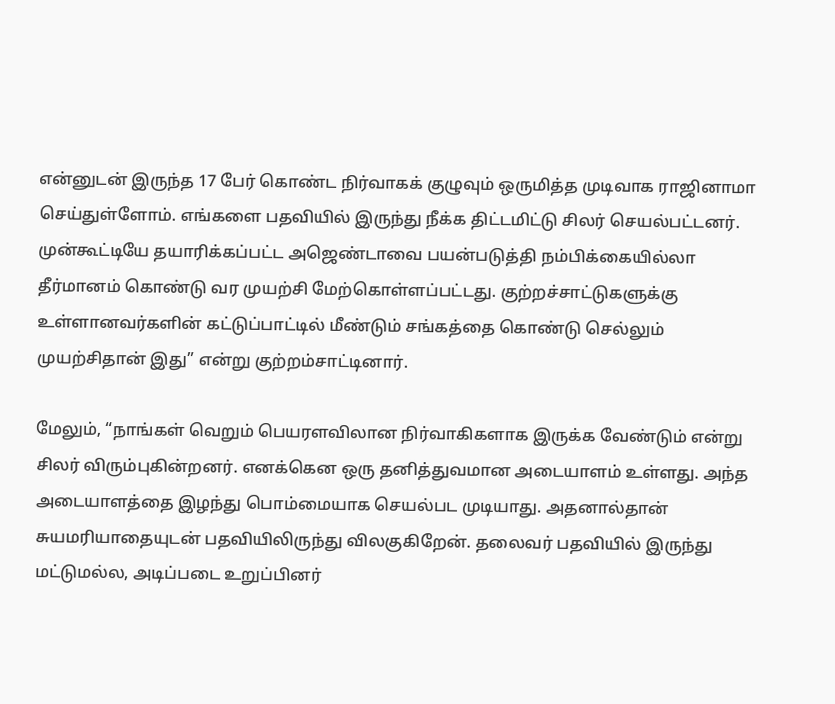என்னுடன் இருந்த 17 பேர் கொண்ட நிர்வாகக் குழுவும் ஒருமித்த முடிவாக ராஜினாமா செய்துள்ளோம். எங்களை பதவியில் இருந்து நீக்க திட்டமிட்டு சிலர் செயல்பட்டனர். முன்கூட்டியே தயாரிக்கப்பட்ட அஜெண்டாவை பயன்படுத்தி நம்பிக்கையில்லா தீர்மானம் கொண்டு வர முயற்சி மேற்கொள்ளப்பட்டது. குற்றச்சாட்டுகளுக்கு உள்ளானவர்களின் கட்டுப்பாட்டில் மீண்டும் சங்கத்தை கொண்டு செல்லும் முயற்சிதான் இது” என்று குற்றம்சாட்டினார்.

மேலும், “நாங்கள் வெறும் பெயரளவிலான நிர்வாகிகளாக இருக்க வேண்டும் என்று சிலர் விரும்புகின்றனர். எனக்கென ஒரு தனித்துவமான அடையாளம் உள்ளது. அந்த அடையாளத்தை இழந்து பொம்மையாக செயல்பட முடியாது. அதனால்தான் சுயமரியாதையுடன் பதவியிலிருந்து விலகுகிறேன். தலைவர் பதவியில் இருந்து மட்டுமல்ல, அடிப்படை உறுப்பினர்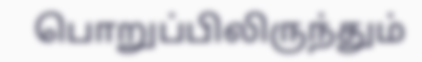பொறுப்பிலிருந்தும்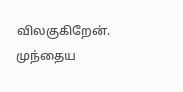விலகுகிறேன். முந்தைய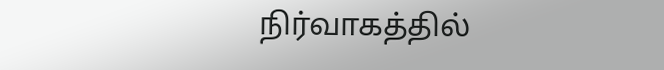நிர்வாகத்தில்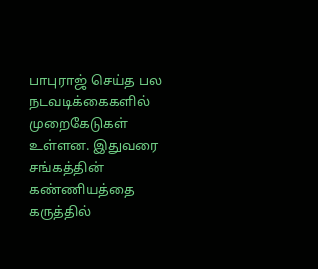பாபுராஜ் செய்த பல நடவடிக்கைகளில் முறைகேடுகள் உள்ளன. இதுவரை சங்கத்தின் கண்ணியத்தை கருத்தில்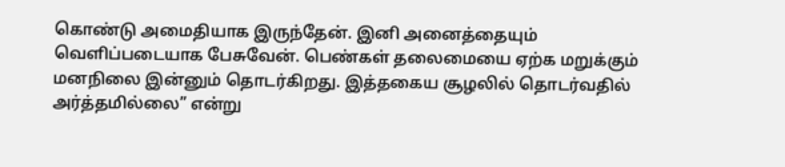கொண்டு அமைதியாக இருந்தேன். இனி அனைத்தையும் வெளிப்படையாக பேசுவேன். பெண்கள் தலைமையை ஏற்க மறுக்கும் மனநிலை இன்னும் தொடர்கிறது. இத்தகைய சூழலில் தொடர்வதில் அர்த்தமில்லை” என்று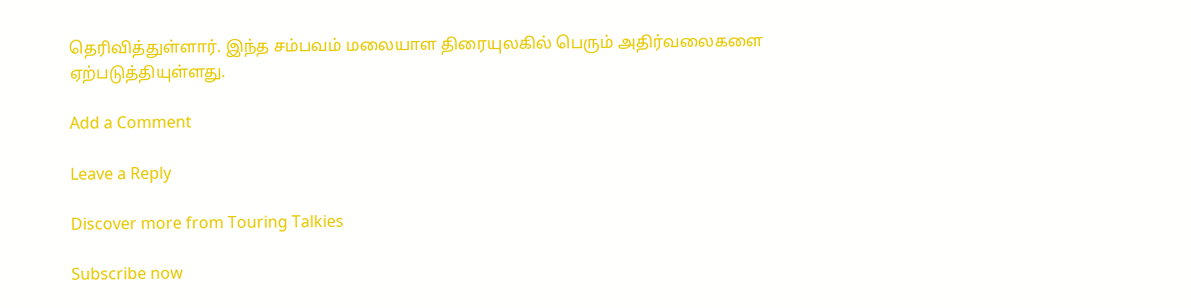தெரிவித்துள்ளார். இந்த சம்பவம் மலையாள திரையுலகில் பெரும் அதிர்வலைகளை ஏற்படுத்தியுள்ளது.

Add a Comment

Leave a Reply

Discover more from Touring Talkies

Subscribe now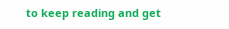to keep reading and get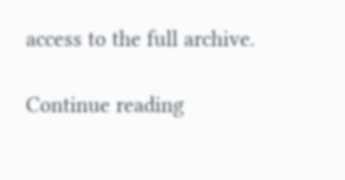access to the full archive.

Continue reading